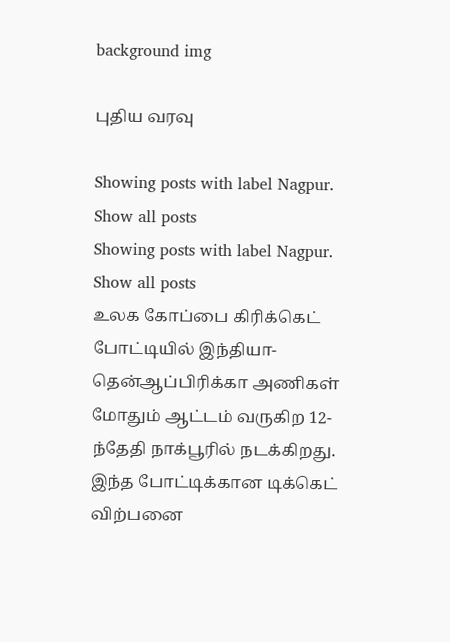background img

புதிய வரவு

Showing posts with label Nagpur. Show all posts
Showing posts with label Nagpur. Show all posts
உலக கோப்பை கிரிக்கெட் போட்டியில் இந்தியா- தென்ஆப்பிரிக்கா அணிகள் மோதும் ஆட்டம் வருகிற 12-ந்தேதி நாக்பூரில் நடக்கிறது. இந்த போட்டிக்கான டிக்கெட் விற்பனை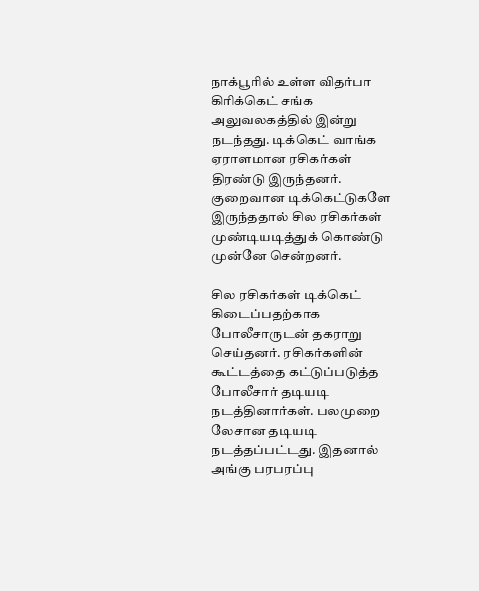நாக்பூரில் உள்ள விதர்பா கிரிக்கெட் சங்க அலுவலகத்தில் இன்று நடந்தது. டிக்கெட் வாங்க ஏராளமான ரசிகர்கள் திரண்டு இருந்தனர். குறைவான டிக்கெட்டுகளே இருந்ததால் சில ரசிகர்கள் முண்டியடித்துக் கொண்டு முன்னே சென்றனர்.

சில ரசிகர்கள் டிக்கெட் கிடைப்பதற்காக போலீசாருடன் தகராறு செய்தனர். ரசிகர்களின் கூட்டத்தை கட்டுப்படுத்த போலீசார் தடியடி நடத்தினார்கள். பலமுறை லேசான தடியடி நடத்தப்பட்டது. இதனால் அங்கு பரபரப்பு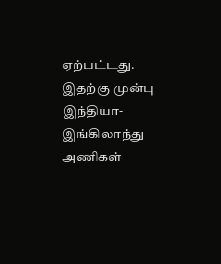ஏற்பட்டது. இதற்கு முன்பு இந்தியா- இங்கிலாந்து அணிகள்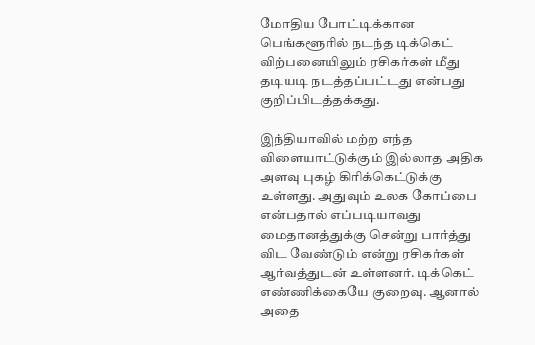மோதிய போட்டிக்கான பெங்களூரில் நடந்த டிக்கெட் விற்பனையிலும் ரசிகர்கள் மீது தடியடி நடத்தப்பட்டது என்பது குறிப்பிடத்தக்கது.

இந்தியாவில் மற்ற எந்த விளையாட்டுக்கும் இல்லாத அதிக அளவு புகழ் கிரிக்கெட்டுக்கு உள்ளது. அதுவும் உலக கோப்பை என்பதால் எப்படியாவது மைதானத்துக்கு சென்று பார்த்து விட வேண்டும் என்று ரசிகர்கள் ஆர்வத்துடன் உள்ளனர். டிக்கெட் எண்ணிக்கையே குறைவு. ஆனால் அதை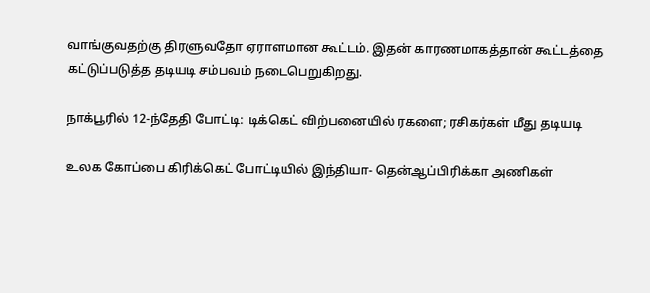வாங்குவதற்கு திரளுவதோ ஏராளமான கூட்டம். இதன் காரணமாகத்தான் கூட்டத்தை கட்டுப்படுத்த தடியடி சம்பவம் நடைபெறுகிறது.

நாக்பூரில் 12-ந்தேதி போட்டி: டிக்கெட் விற்பனையில் ரகளை; ரசிகர்கள் மீது தடியடி

உலக கோப்பை கிரிக்கெட் போட்டியில் இந்தியா- தென்ஆப்பிரிக்கா அணிகள்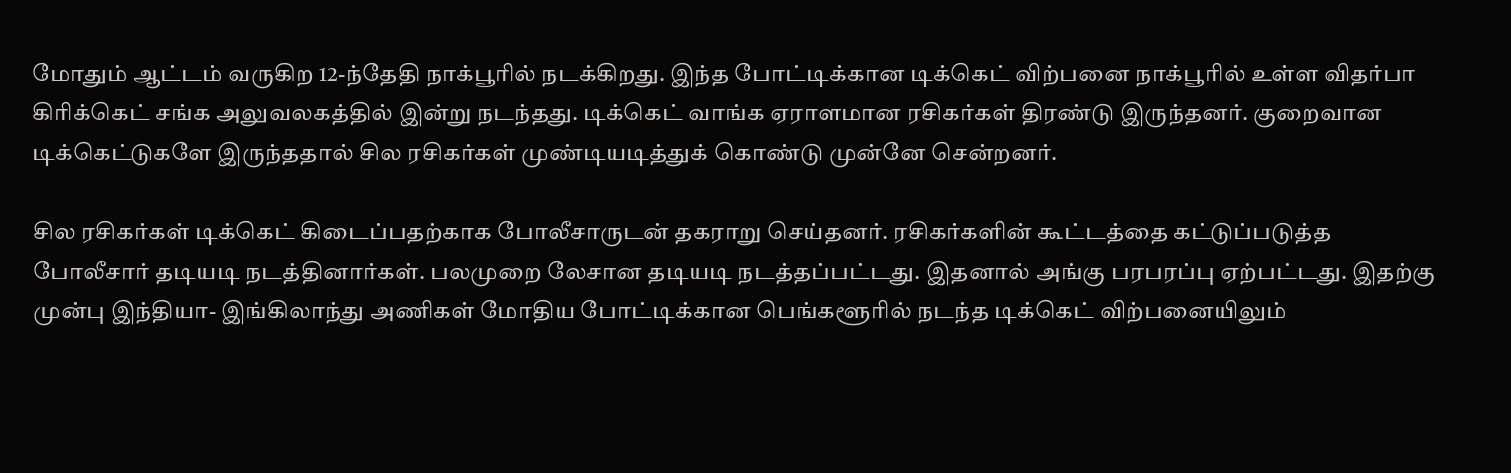மோதும் ஆட்டம் வருகிற 12-ந்தேதி நாக்பூரில் நடக்கிறது. இந்த போட்டிக்கான டிக்கெட் விற்பனை நாக்பூரில் உள்ள விதர்பா கிரிக்கெட் சங்க அலுவலகத்தில் இன்று நடந்தது. டிக்கெட் வாங்க ஏராளமான ரசிகர்கள் திரண்டு இருந்தனர். குறைவான டிக்கெட்டுகளே இருந்ததால் சில ரசிகர்கள் முண்டியடித்துக் கொண்டு முன்னே சென்றனர்.

சில ரசிகர்கள் டிக்கெட் கிடைப்பதற்காக போலீசாருடன் தகராறு செய்தனர். ரசிகர்களின் கூட்டத்தை கட்டுப்படுத்த போலீசார் தடியடி நடத்தினார்கள். பலமுறை லேசான தடியடி நடத்தப்பட்டது. இதனால் அங்கு பரபரப்பு ஏற்பட்டது. இதற்கு முன்பு இந்தியா- இங்கிலாந்து அணிகள் மோதிய போட்டிக்கான பெங்களூரில் நடந்த டிக்கெட் விற்பனையிலும்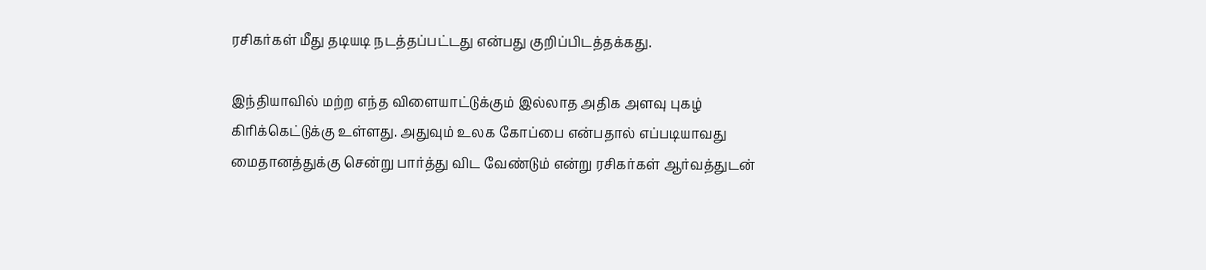ரசிகர்கள் மீது தடியடி நடத்தப்பட்டது என்பது குறிப்பிடத்தக்கது.

இந்தியாவில் மற்ற எந்த விளையாட்டுக்கும் இல்லாத அதிக அளவு புகழ் கிரிக்கெட்டுக்கு உள்ளது. அதுவும் உலக கோப்பை என்பதால் எப்படியாவது மைதானத்துக்கு சென்று பார்த்து விட வேண்டும் என்று ரசிகர்கள் ஆர்வத்துடன்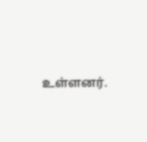உள்ளனர்.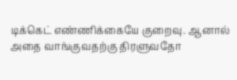டிக்கெட் எண்ணிக்கையே குறைவு. ஆனால் அதை வாங்குவதற்கு திரளுவதோ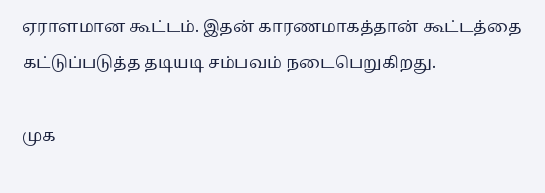ஏராளமான கூட்டம். இதன் காரணமாகத்தான் கூட்டத்தை கட்டுப்படுத்த தடியடி சம்பவம் நடைபெறுகிறது.

முக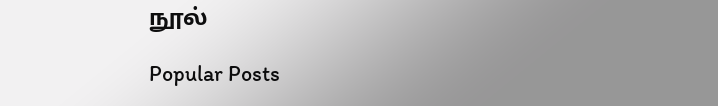நூல்

Popular Posts